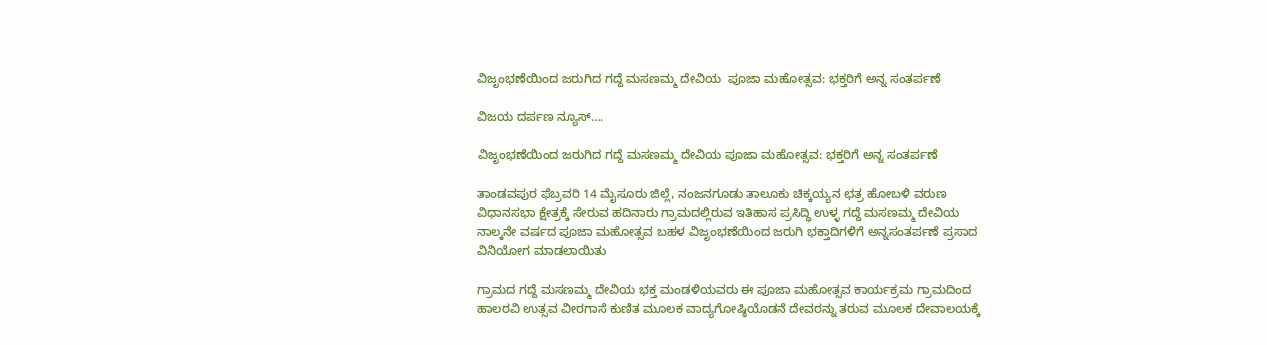ವಿಜೃಂಭಣೆಯಿಂದ ಜರುಗಿದ ಗದ್ದೆ ಮಸಣಮ್ಮ ದೇವಿಯ  ಪೂಜಾ ಮಹೋತ್ಸವ: ಭಕ್ತರಿಗೆ ಅನ್ನ ಸಂತರ್ಪಣೆ

ವಿಜಯ ದರ್ಪಣ ನ್ಯೂಸ್….

ವಿಜೃಂಭಣೆಯಿಂದ ಜರುಗಿದ ಗದ್ದೆ ಮಸಣಮ್ಮ ದೇವಿಯ ಪೂಜಾ ಮಹೋತ್ಸವ: ಭಕ್ತರಿಗೆ ಅನ್ನ ಸಂತರ್ಪಣೆ

ತಾಂಡವಪುರ ಫೆಬ್ರವರಿ 14 ಮೈಸೂರು ಜಿಲ್ಲೆ, ನಂಜನಗೂಡು ತಾಲೂಕು ಚಿಕ್ಕಯ್ಯನ ಛತ್ರ ಹೋಬಳಿ ವರುಣ ವಿಧಾನಸಭಾ ಕ್ಷೇತ್ರಕ್ಕೆ ಸೇರುವ ಹದಿನಾರು ಗ್ರಾಮದಲ್ಲಿರುವ ಇತಿಹಾಸ ಪ್ರಸಿದ್ಧಿ ಉಳ್ಳ ಗದ್ದೆ ಮಸಣಮ್ಮ ದೇವಿಯ ನಾಲ್ಕನೇ ವರ್ಷದ ಪೂಜಾ ಮಹೋತ್ಸವ ಬಹಳ ವಿಜೃಂಭಣೆಯಿಂದ ಜರುಗಿ ಭಕ್ತಾದಿಗಳಿಗೆ ಅನ್ನಸಂತರ್ಪಣೆ ಪ್ರಸಾದ ವಿನಿಯೋಗ ಮಾಡಲಾಯಿತು

ಗ್ರಾಮದ ಗದ್ದೆ ಮಸಣಮ್ಮ ದೇವಿಯ ಭಕ್ತ ಮಂಡಳಿಯವರು ಈ ಪೂಜಾ ಮಹೋತ್ಸವ ಕಾರ್ಯಕ್ರಮ ಗ್ರಾಮದಿಂದ ಹಾಲರವಿ ಉತ್ಸವ ವೀರಗಾಸೆ ಕುಣಿತ ಮೂಲಕ ವಾದ್ಯಗೋಷ್ಠಿಯೊಡನೆ ದೇವರನ್ನು ತರುವ ಮೂಲಕ ದೇವಾಲಯಕ್ಕೆ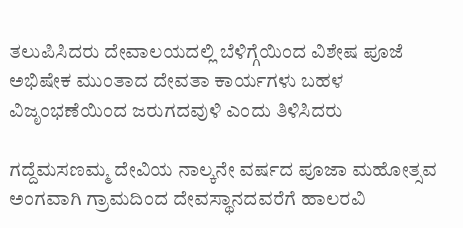ತಲುಪಿಸಿದರು ದೇವಾಲಯದಲ್ಲಿ ಬೆಳಿಗ್ಗೆಯಿಂದ ವಿಶೇಷ ಪೂಜೆ ಅಭಿಷೇಕ ಮುಂತಾದ ದೇವತಾ ಕಾರ್ಯಗಳು ಬಹಳ ವಿಜೃಂಭಣೆಯಿಂದ ಜರುಗದವುಳಿ ಎಂದು ತಿಳಿಸಿದರು

ಗದ್ದೆಮಸಣಮ್ಮ ದೇವಿಯ ನಾಲ್ಕನೇ ವರ್ಷದ ಪೂಜಾ ಮಹೋತ್ಸವ ಅಂಗವಾಗಿ ಗ್ರಾಮದಿಂದ ದೇವಸ್ಥಾನದವರೆಗೆ ಹಾಲರವಿ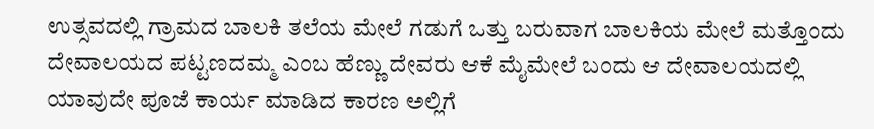ಉತ್ಸವದಲ್ಲಿ ಗ್ರಾಮದ ಬಾಲಕಿ ತಲೆಯ ಮೇಲೆ ಗಡುಗೆ ಒತ್ತು ಬರುವಾಗ ಬಾಲಕಿಯ ಮೇಲೆ ಮತ್ತೊಂದು ದೇವಾಲಯದ ಪಟ್ಟಣದಮ್ಮ ಎಂಬ ಹೆಣ್ಣು ದೇವರು ಆಕೆ ಮೈಮೇಲೆ ಬಂದು ಆ ದೇವಾಲಯದಲ್ಲಿ ಯಾವುದೇ ಪೂಜೆ ಕಾರ್ಯ ಮಾಡಿದ ಕಾರಣ ಅಲ್ಲಿಗೆ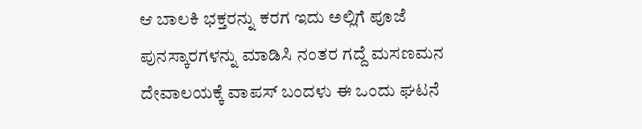ಆ ಬಾಲಕಿ ಭಕ್ತರನ್ನು ಕರಗ ಇದು ಅಲ್ಲಿಗೆ ಪೂಜೆ ಪುನಸ್ಕಾರಗಳನ್ನು ಮಾಡಿಸಿ ನಂತರ ಗದ್ದೆ ಮಸಣಮನ ದೇವಾಲಯಕ್ಕೆ ವಾಪಸ್ ಬಂದಳು ಈ ಒಂದು ಘಟನೆ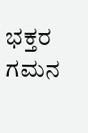ಭಕ್ತರ ಗಮನ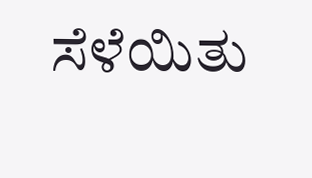ಸೆಳೆಯಿತು